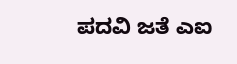ಪದವಿ ಜತೆ ಎಐ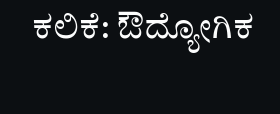ಕಲಿಕೆ: ಔದ್ಯೋಗಿಕ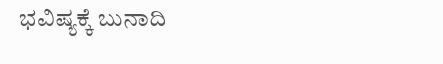ಭವಿಷ್ಯಕ್ಕೆ ಬುನಾದಿ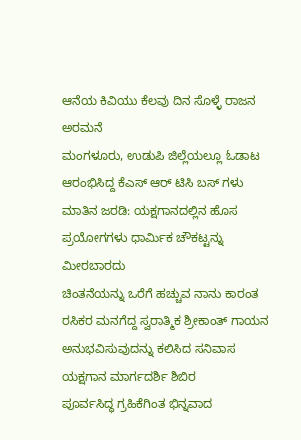ಆನೆಯ ಕಿವಿಯು ಕೆಲವು ದಿನ ಸೊಳ್ಳೆ ರಾಜನ ಅರಮನೆ
ಮಂಗಳೂರು, ಉಡುಪಿ ಜಿಲ್ಲೆಯಲ್ಲೂ ಓಡಾಟ ಆರಂಭಿಸಿದ್ದ ಕೆಎಸ್ ಆರ್ ಟಿಸಿ ಬಸ್ ಗಳು
ಮಾತಿನ ಜರಡಿ: ಯಕ್ಷಗಾನದಲ್ಲಿನ ಹೊಸ ಪ್ರಯೋಗಗಳು ಧಾರ್ಮಿಕ ಚೌಕಟ್ಟನ್ನು ಮೀರಬಾರದು
ಚಿಂತನೆಯನ್ನು ಒರೆಗೆ ಹಚ್ಚುವ ನಾನು ಕಾರಂತ
ರಸಿಕರ ಮನಗೆದ್ದ ಸ್ವರಾತ್ಮಿಕ ಶ್ರೀಕಾಂತ್ ಗಾಯನ
ಅನುಭವಿಸುವುದನ್ನು ಕಲಿಸಿದ ಸನಿವಾಸ ಯಕ್ಷಗಾನ ಮಾರ್ಗದರ್ಶಿ ಶಿಬಿರ
ಪೂರ್ವಸಿದ್ಧ ಗ್ರಹಿಕೆಗಿಂತ ಭಿನ್ನವಾದ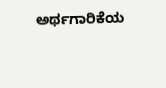ಅರ್ಥಗಾರಿಕೆಯ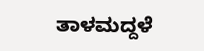ತಾಳಮದ್ದಳೆ